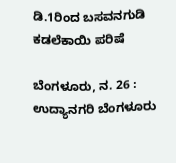ಡಿ.1ರಿಂದ ಬಸವನಗುಡಿ ಕಡಲೆಕಾಯಿ ಪರಿಷೆ

ಬೆಂಗಳೂರು, ನ. 26 : ಉದ್ಯಾನಗರಿ ಬೆಂಗಳೂರು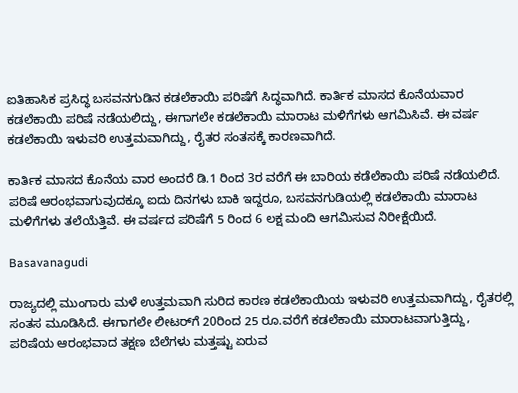ಐತಿಹಾಸಿಕ ಪ್ರಸಿದ್ಧ ಬಸವನಗುಡಿನ ಕಡಲೆಕಾಯಿ ಪರಿಷೆಗೆ ಸಿದ್ಧವಾಗಿದೆ. ಕಾರ್ತಿಕ ಮಾಸದ ಕೊನೆಯವಾರ ಕಡಲೆಕಾಯಿ ಪರಿಷೆ ನಡೆಯಲಿದ್ದು, ಈಗಾಗಲೇ ಕಡಲೆಕಾಯಿ ಮಾರಾಟ ಮಳಿಗೆಗಳು ಆಗಮಿಸಿವೆ. ಈ ವರ್ಷ ಕಡಲೆಕಾಯಿ ಇಳುವರಿ ಉತ್ತಮವಾಗಿದ್ದು, ರೈತರ ಸಂತಸಕ್ಕೆ ಕಾರಣವಾಗಿದೆ.

ಕಾರ್ತಿಕ ಮಾಸದ ಕೊನೆಯ ವಾರ ಅಂದರೆ ಡಿ.1 ರಿಂದ 3ರ ವರೆಗೆ ಈ ಬಾರಿಯ ಕಡೆಲೆಕಾಯಿ ಪರಿಷೆ ನಡೆಯಲಿದೆ. ಪರಿಷೆ ಆರಂಭವಾಗುವುದಕ್ಕೂ ಐದು ದಿನಗಳು ಬಾಕಿ ಇದ್ದರೂ, ಬಸವನಗುಡಿಯಲ್ಲಿ ಕಡಲೆಕಾಯಿ ಮಾರಾಟ ಮಳಿಗೆಗಳು ತಲೆಯೆತ್ತಿವೆ. ಈ ವರ್ಷದ ಪರಿಷೆಗೆ 5 ರಿಂದ 6 ಲಕ್ಷ ಮಂದಿ ಆಗಮಿಸುವ ನಿರೀಕ್ಷೆಯಿದೆ.

Basavanagudi

ರಾಜ್ಯದಲ್ಲಿ ಮುಂಗಾರು ಮಳೆ ಉತ್ತಮವಾಗಿ ಸುರಿದ ಕಾರಣ ಕಡಲೆಕಾಯಿಯ ಇಳುವರಿ ಉತ್ತಮವಾಗಿದ್ದು, ರೈತರಲ್ಲಿ ಸಂತಸ ಮೂಡಿಸಿದೆ. ಈಗಾಗಲೇ ಲೀಟರ್‌ಗೆ 20ರಿಂದ 25 ರೂ.ವರೆಗೆ ಕಡಲೆಕಾಯಿ ಮಾರಾಟವಾಗುತ್ತಿದ್ದು, ಪರಿಷೆಯ ಆರಂಭವಾದ ತಕ್ಷಣ ಬೆಲೆಗಳು ಮತ್ತಷ್ಟು ಏರುವ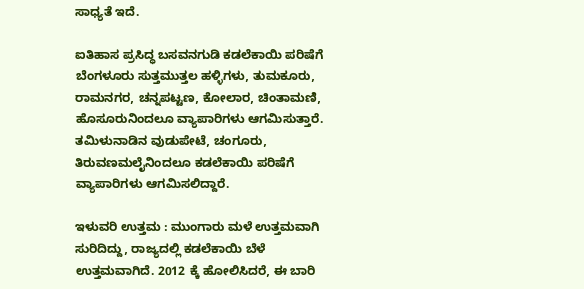ಸಾಧ್ಯತೆ ಇದೆ.

ಐತಿಹಾಸ ಪ್ರಸಿದ್ಧ ಬಸವನಗುಡಿ ಕಡಲೆಕಾಯಿ ಪರಿಷೆಗೆ ಬೆಂಗಳೂರು ಸುತ್ತಮುತ್ತಲ ಹಳ್ಳಿಗಳು, ತುಮಕೂರು, ರಾಮನಗರ, ಚನ್ನಪಟ್ಟಣ, ಕೋಲಾರ, ಚಿಂತಾಮಣಿ, ಹೊಸೂರುನಿಂದಲೂ ವ್ಯಾಪಾರಿಗಳು ಆಗಮಿಸುತ್ತಾರೆ. ತಮಿಳುನಾಡಿನ ವುಡುಪೇಟೆ, ಚಂಗೂರು, ತಿರುವಣಮಲೈನಿಂದಲೂ ಕಡಲೆಕಾಯಿ ಪರಿಷೆಗೆ ವ್ಯಾಪಾರಿಗಳು ಆಗಮಿಸಲಿದ್ದಾರೆ.

ಇಳುವರಿ ಉತ್ತಮ : ಮುಂಗಾರು ಮಳೆ ಉತ್ತಮವಾಗಿ ಸುರಿದಿದ್ದು, ರಾಜ್ಯದಲ್ಲಿ ಕಡಲೆಕಾಯಿ ಬೆಳೆ ಉತ್ತಮವಾಗಿದೆ. 2012 ಕ್ಕೆ ಹೋಲಿಸಿದರೆ, ಈ ಬಾರಿ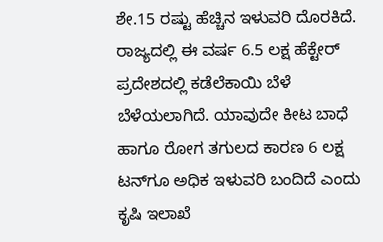ಶೇ.15 ರಷ್ಟು ಹೆಚ್ಚಿನ ಇಳುವರಿ ದೊರಕಿದೆ. ರಾಜ್ಯದಲ್ಲಿ ಈ ವರ್ಷ 6.5 ಲಕ್ಷ ಹೆಕ್ಟೇರ್ ಪ್ರದೇಶದಲ್ಲಿ ಕಡೆಲೆಕಾಯಿ ಬೆಳೆ ಬೆಳೆಯಲಾಗಿದೆ. ಯಾವುದೇ ಕೀಟ ಬಾಧೆ ಹಾಗೂ ರೋಗ ತಗುಲದ ಕಾರಣ 6 ಲಕ್ಷ ಟನ್‌ಗೂ ಅಧಿಕ ಇಳುವರಿ ಬಂದಿದೆ ಎಂದು ಕೃಷಿ ಇಲಾಖೆ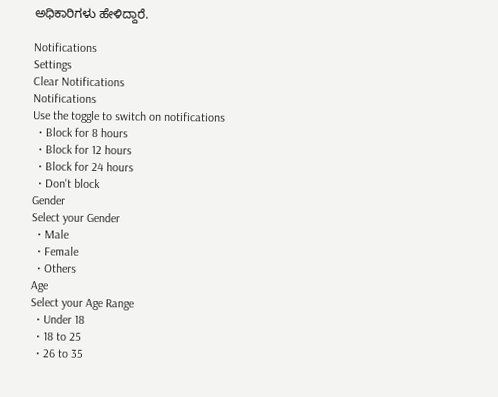ಅಧಿಕಾರಿಗಳು ಹೇಳಿದ್ದಾರೆ.

Notifications
Settings
Clear Notifications
Notifications
Use the toggle to switch on notifications
  • Block for 8 hours
  • Block for 12 hours
  • Block for 24 hours
  • Don't block
Gender
Select your Gender
  • Male
  • Female
  • Others
Age
Select your Age Range
  • Under 18
  • 18 to 25
  • 26 to 35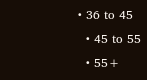• 36 to 45
  • 45 to 55
  • 55+